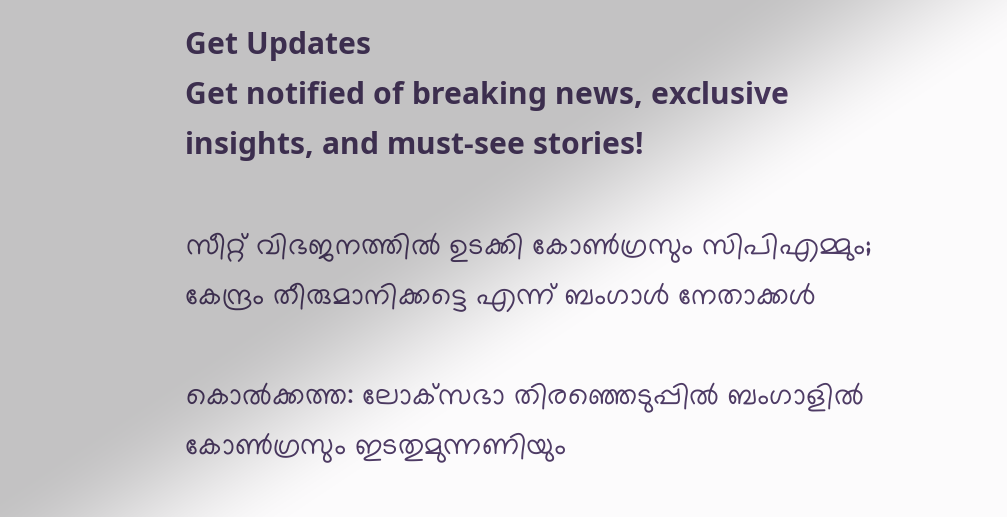Get Updates
Get notified of breaking news, exclusive insights, and must-see stories!

സീറ്റ് വിഭജനത്തില്‍ ഉടക്കി കോണ്‍ഗ്രസും സിപിഎമ്മും; കേന്ദ്രം തീരുമാനിക്കട്ടെ എന്ന് ബംഗാള്‍ നേതാക്കള്‍

കൊല്‍ക്കത്ത: ലോക്‌സഭാ തിരഞ്ഞെടുപ്പില്‍ ബംഗാളില്‍ കോണ്‍ഗ്രസും ഇടതുമുന്നണിയും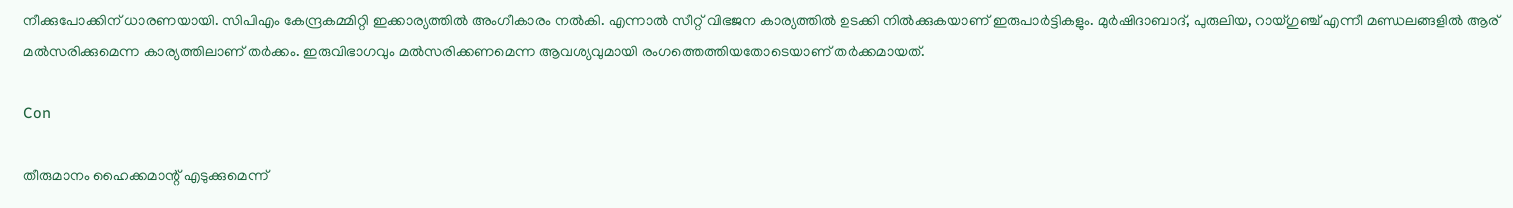നീക്കുപോക്കിന് ധാരണയായി. സിപിഎം കേന്ദ്രകമ്മിറ്റി ഇക്കാര്യത്തില്‍ അംഗീകാരം നല്‍കി. എന്നാല്‍ സീറ്റ് വിഭജന കാര്യത്തില്‍ ഉടക്കി നില്‍ക്കുകയാണ് ഇരുപാര്‍ട്ടികളും. മുര്‍ഷിദാബാദ്, പുരുലിയ, റായ്ഗുഞ്ച് എന്നീ മണ്ഡലങ്ങളില്‍ ആര് മല്‍സരിക്കുമെന്ന കാര്യത്തിലാണ് തര്‍ക്കം. ഇരുവിഭാഗവും മല്‍സരിക്കണമെന്ന ആവശ്യവുമായി രംഗത്തെത്തിയതോടെയാണ് തര്‍ക്കമായത്.

Con

തീരുമാനം ഹൈക്കമാന്റ് എടുക്കുമെന്ന്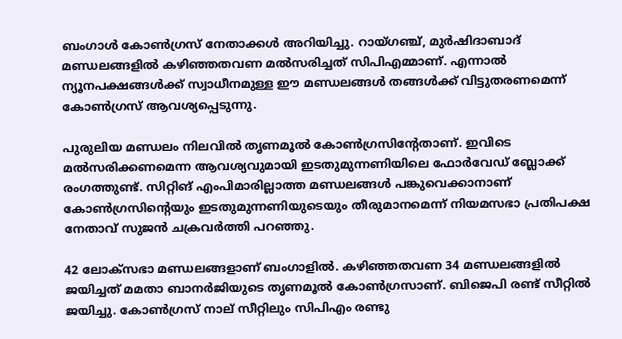ബംഗാള്‍ കോണ്‍ഗ്രസ് നേതാക്കള്‍ അറിയിച്ചു. റായ്ഗഞ്ച്, മുര്‍ഷിദാബാദ് മണ്ഡലങ്ങളില്‍ കഴിഞ്ഞതവണ മല്‍സരിച്ചത് സിപിഎമ്മാണ്. എന്നാല്‍ ന്യൂനപക്ഷങ്ങള്‍ക്ക് സ്വാധീനമുള്ള ഈ മണ്ഡലങ്ങള്‍ തങ്ങള്‍ക്ക് വിട്ടുതരണമെന്ന് കോണ്‍ഗ്രസ് ആവശ്യപ്പെടുന്നു.

പുരുലിയ മണ്ഡലം നിലവില്‍ തൃണമൂല്‍ കോണ്‍ഗ്രസിന്റേതാണ്. ഇവിടെ മല്‍സരിക്കണമെന്ന ആവശ്യവുമായി ഇടതുമുന്നണിയിലെ ഫോര്‍വേഡ് ബ്ലോക്ക് രംഗത്തുണ്ട്. സിറ്റിങ് എംപിമാരില്ലാത്ത മണ്ഡലങ്ങള്‍ പങ്കുവെക്കാനാണ് കോണ്‍ഗ്രസിന്റെയും ഇടതുമുന്നണിയുടെയും തീരുമാനമെന്ന് നിയമസഭാ പ്രതിപക്ഷ നേതാവ് സുജന്‍ ചക്രവര്‍ത്തി പറഞ്ഞു.

42 ലോക്‌സഭാ മണ്ഡലങ്ങളാണ് ബംഗാളില്‍. കഴിഞ്ഞതവണ 34 മണ്ഡലങ്ങളില്‍ ജയിച്ചത് മമതാ ബാനര്‍ജിയുടെ തൃണമൂല്‍ കോണ്‍ഗ്രസാണ്. ബിജെപി രണ്ട് സീറ്റില്‍ ജയിച്ചു. കോണ്‍ഗ്രസ് നാല് സീറ്റിലും സിപിഎം രണ്ടു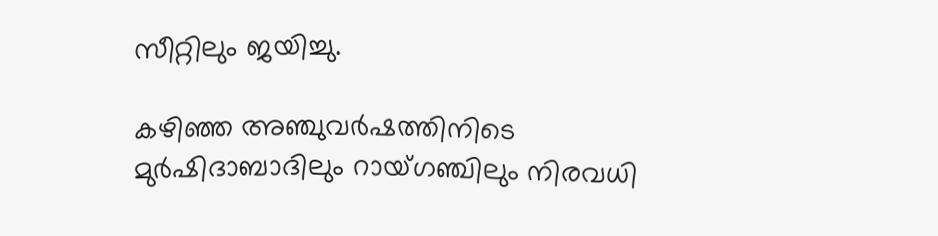സീറ്റിലും ജയിച്ചു.

കഴിഞ്ഞ അഞ്ചുവര്‍ഷത്തിനിടെ മുര്‍ഷിദാബാദിലും റായ്ഗഞ്ചിലും നിരവധി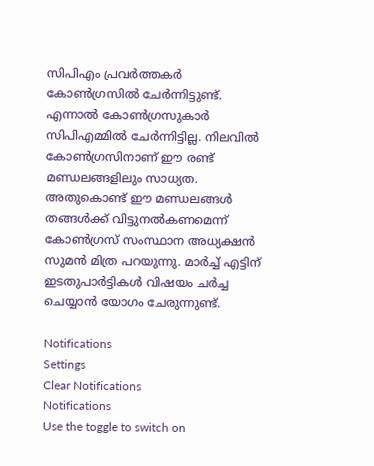സിപിഎം പ്രവര്‍ത്തകര്‍ കോണ്‍ഗ്രസില്‍ ചേര്‍ന്നിട്ടുണ്ട്. എന്നാല്‍ കോണ്‍ഗ്രസുകാര്‍ സിപിഎമ്മില്‍ ചേര്‍ന്നിട്ടില്ല. നിലവില്‍ കോണ്‍ഗ്രസിനാണ് ഈ രണ്ട് മണ്ഡലങ്ങളിലും സാധ്യത. അതുകൊണ്ട് ഈ മണ്ഡലങ്ങള്‍ തങ്ങള്‍ക്ക് വിട്ടുനല്‍കണമെന്ന് കോണ്‍ഗ്രസ് സംസ്ഥാന അധ്യക്ഷന്‍ സുമന്‍ മിത്ര പറയുന്നു. മാര്‍ച്ച് എട്ടിന് ഇടതുപാര്‍ട്ടികള്‍ വിഷയം ചര്‍ച്ച ചെയ്യാന്‍ യോഗം ചേരുന്നുണ്ട്.

Notifications
Settings
Clear Notifications
Notifications
Use the toggle to switch on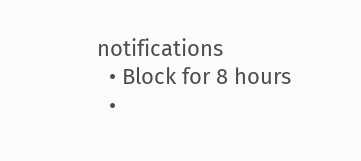notifications
  • Block for 8 hours
  •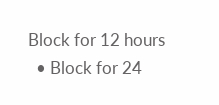Block for 12 hours
  • Block for 24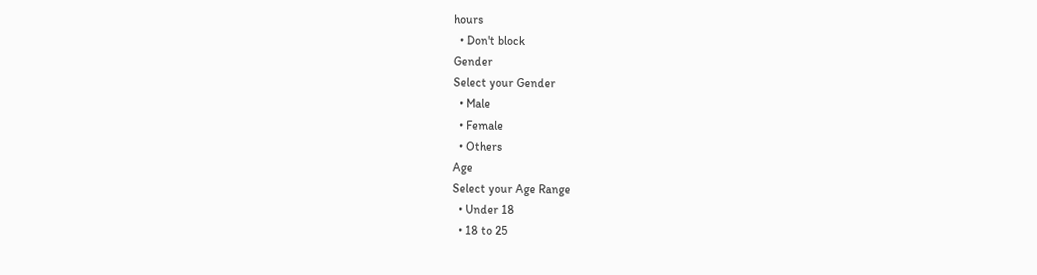hours
  • Don't block
Gender
Select your Gender
  • Male
  • Female
  • Others
Age
Select your Age Range
  • Under 18
  • 18 to 25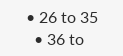• 26 to 35
  • 36 to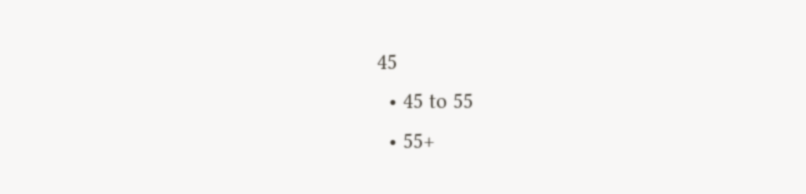45
  • 45 to 55
  • 55+